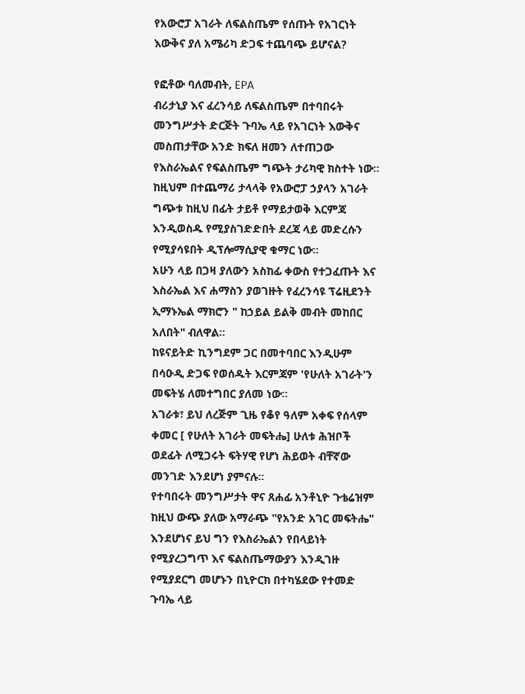የአውሮፓ አገራት ለፍልስጤም የሰጡት የአገርነት እውቅና ያለ አሜሪካ ድጋፍ ተጨባጭ ይሆናል?

የፎቶው ባለመብት, EPA
ብሪታኒያ እና ፈረንሳይ ለፍልስጤም በተባበሩት መንግሥታት ድርጅት ጉባኤ ላይ የአገርነት እውቅና መስጠታቸው አንድ ክፍለ ዘመን ለተጠጋው የእስራኤልና የፍልስጤም ግጭት ታሪካዊ ክስተት ነው።
ከዚህም በተጨማሪ ታላላቅ የአውሮፓ ኃያላን አገራት ግጭቱ ከዚህ በፊት ታይቶ የማይታወቅ እርምጃ እንዲወስዱ የሚያስገድድበት ደረጃ ላይ መድረሱን የሚያሳዩበት ዲፕሎማሲያዊ ቁማር ነው።
አሁን ላይ በጋዛ ያለውን አስከፊ ቀውስ የተጋፈጡት እና እስራኤል እና ሐማስን ያወገዙት የፈረንሳዩ ፕሬዚደንት ኢማኑኤል ማክሮን " ከኃይል ይልቅ መብት መከበር አለበት" ብለዋል።
ከዩናይትድ ኪንግደም ጋር በመተባበር እንዲሁም በሳዑዲ ድጋፍ የወሰዱት እርምጃም 'የሁለት አገራት'ን መፍትሄ ለመተግበር ያለመ ነው።
አገራቱ፣ ይህ ለረጅም ጊዜ የቆየ ዓለም አቀፍ የሰላም ቀመር [ የሁለት አገራት መፍትሔ] ሁለቱ ሕዝቦች ወደፊት ለሚጋሩት ፍትሃዊ የሆነ ሕይወት ብቸኛው መንገድ እንደሆነ ያምናሉ።
የተባበሩት መንግሥታት ዋና ጸሐፊ አንቶኒዮ ጉቴሬዝም ከዚህ ውጭ ያለው አማራጭ "የአንድ አገር መፍትሔ" እንደሆነና ይህ ግን የእስራኤልን የበላይነት የሚያረጋግጥ እና ፍልስጤማውያን እንዲገዙ የሚያደርግ መሆኑን በኒዮርክ በተካሄደው የተመድ ጉባኤ ላይ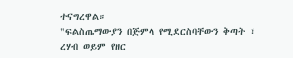ተናግረዋል።
"ፍልስጤማውያን በጅምላ የሚደርስባቸውን ቅጣት ፣ ረሃብ ወይም የዘር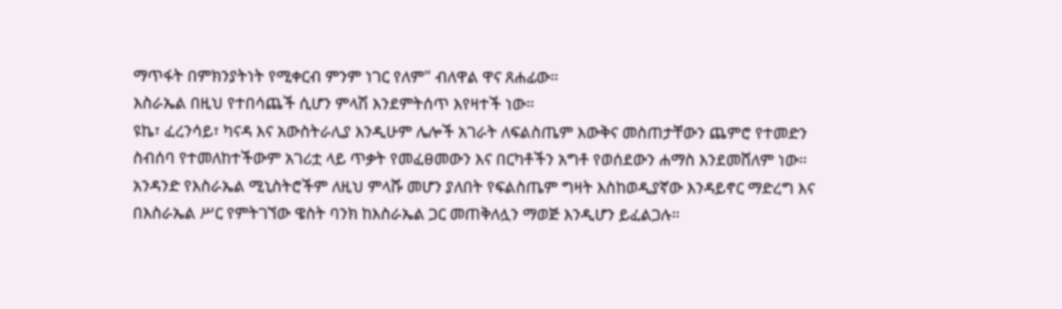ማጥፋት በምክንያትነት የሚቀርብ ምንም ነገር የለም" ብለዋል ዋና ጸሐፊው።
እስራኤል በዚህ የተበሳጨች ሲሆን ምላሽ እንደምትሰጥ እየዛተች ነው።
ዩኬ፣ ፈረንሳይ፣ ካናዳ እና አውስትራሊያ እንዲሁም ሌሎች አገራት ለፍልስጤም እውቅና መስጠታቸውን ጨምሮ የተመድን ስብሰባ የተመለከተችውም አገሪቷ ላይ ጥቃት የመፈፀመውን እና በርካቶችን አግቶ የወሰደውን ሐማስ እንደመሸለም ነው።
አንዳንድ የእስራኤል ሚኒስትሮችም ለዚህ ምላሹ መሆን ያለበት የፍልስጤም ግዛት እስከወዲያኛው እንዳይኖር ማድረግ እና በእስራኤል ሥር የምትገኘው ዌስት ባንክ ከእስራኤል ጋር መጠቅለሏን ማወጅ እንዲሆን ይፈልጋሉ።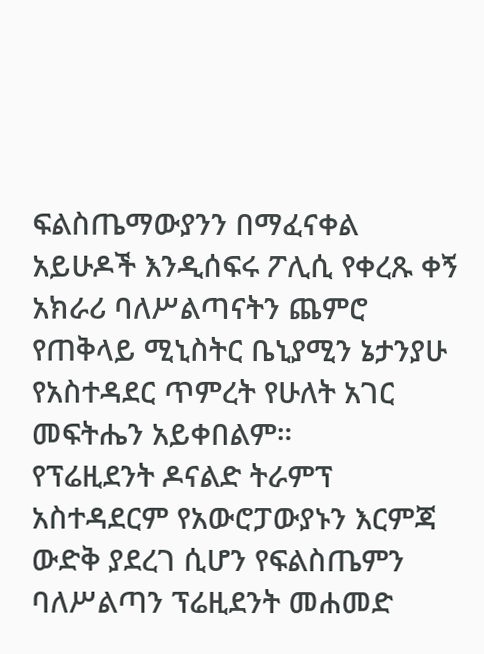ፍልስጤማውያንን በማፈናቀል አይሁዶች እንዲሰፍሩ ፖሊሲ የቀረጹ ቀኝ አክራሪ ባለሥልጣናትን ጨምሮ የጠቅላይ ሚኒስትር ቤኒያሚን ኔታንያሁ የአስተዳደር ጥምረት የሁለት አገር መፍትሔን አይቀበልም።
የፕሬዚደንት ዶናልድ ትራምፕ አስተዳደርም የአውሮፓውያኑን እርምጃ ውድቅ ያደረገ ሲሆን የፍልስጤምን ባለሥልጣን ፕሬዚደንት መሐመድ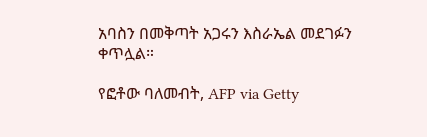አባስን በመቅጣት አጋሩን እስራኤል መደገፉን ቀጥሏል።

የፎቶው ባለመብት, AFP via Getty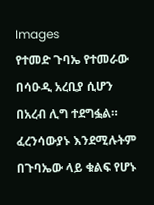Images
የተመድ ጉባኤ የተመራው በሳዑዲ አረቢያ ሲሆን በአረብ ሊግ ተደግፏል።
ፈረንሳውያኑ እንደሚሉትም በጉባኤው ላይ ቁልፍ የሆኑ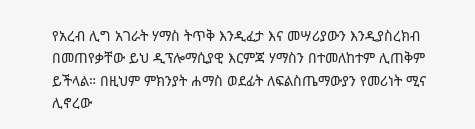የአረብ ሊግ አገራት ሃማስ ትጥቅ እንዲፈታ እና መሣሪያውን እንዲያስረክብ በመጠየቃቸው ይህ ዲፕሎማሲያዊ እርምጃ ሃማስን በተመለከተም ሊጠቅም ይችላል። በዚህም ምክንያት ሐማስ ወደፊት ለፍልስጤማውያን የመሪነት ሚና ሊኖረው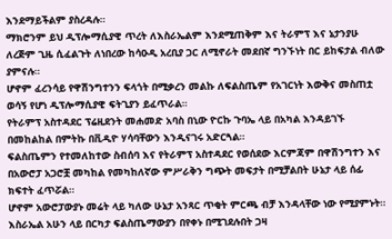እንደማይችልም ያስረዳሉ።
ማክሮንም ይህ ዲፕሎማሲያዊ ጥረት ለእስራኤልም እንደሚጠቅም እና ትራምፕ እና ኔታንያሁ ለረጅም ጊዜ ሲፈልጉት ለነበረው ከሳዑዲ አረቢያ ጋር ለሚኖራት መደበኛ ግንኙነት በር ይከፍታል ብለው ያምናሉ።
ሆኖም ፈረንሳይ የዋሽንግተንን ፍላጎት በሚቃረን መልኩ ለፍልስጤም የአገርነት እውቅና መስጠቷ ወሳኝ የሆነ ዲፕሎማሲያዊ ፍትጊያን ይፈጥራል።
የትራምፕ አስተዳደር ፕሬዚደንት መሐመድ አባስ በኒው ዮርኩ ጉባኤ ላይ በአካል እንዳይገኙ በመከልከል በምትኩ በቪዲዮ ሃሳባቸውን እንዲናገሩ አድርጓል።
ፍልስጤምን የተመለከተው ስብሰባ እና የትራምፕ አስተዳደር የወሰደው እርምጃም በዋሽንግተን እና በአውሮፓ አጋሮቿ መካከል የመካከለኛው ምሥራቅን ግጭት መፍታት በሚቻልበት ሁኔታ ላይ ሰፊ ክፍተት ፈጥሯል።
ሆኖም አውሮፓውያኑ መሬት ላይ ካለው ሁኔታ አንጻር ጥቂት ምርጫ ብቻ እንዳላቸው ነው የሚያምኑት።
እስራኤል አሁን ላይ በርካታ ፍልስጤማውያን በየቀኑ በሚገደሉበት ጋዛ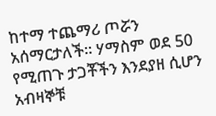ከተማ ተጨማሪ ጦሯን አሰማርታለች። ሃማስም ወደ 50 የሚጠጉ ታጋቾችን እንደያዘ ሲሆን አብዛኞቹ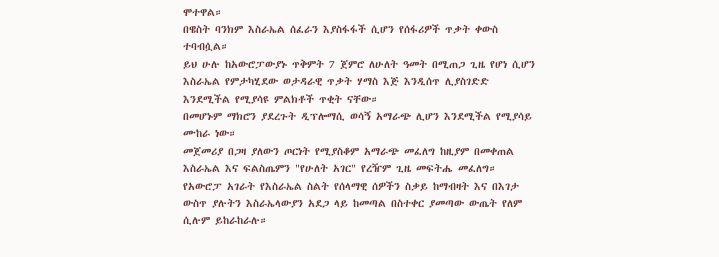ሞተዋል።
በዌስት ባንክም እስራኤል ሰፈራን እያስፋፋች ሲሆን የሰፋሪዎች ጥቃት ቀውስ ተባብሷል።
ይህ ሁሉ ከአውሮፓውያኑ ጥቅምት 7 ጀምሮ ለሁለት ዓመት በሚጠጋ ጊዜ የሆነ ሲሆን እስራኤል የምታካሂደው ወታዳራዊ ጥቃት ሃማስ እጅ እንዲሰጥ ሊያስገድድ እንደሚችል የሚያሳዩ ምልክቶች ጥቂት ናቸው።
በመሆኑም ማክሮን ያደረጉት ዲፕሎማሲ ወሳኝ አማራጭ ሊሆን እንደሚችል የሚያሳይ ሙከራ ነው።
መጀመሪያ በጋዛ ያለውን ጦርነት የሚያስቆም አማራጭ መፈለግ ከዚያም በመቀጠል እስራኤል እና ፍልስጤምን "የሁለት አገር" የረዥም ጊዜ መፍትሔ መፈለግ።
የአውሮፓ አገራት የእስራኤል ስልት የሰላማዊ ሰዎችን ስቃይ ከማብዛት እና በእገታ ውስጥ ያሉትን እስራኤላውያን አደጋ ላይ ከመጣል በስተቀር ያመጣው ውጤት የለም ሲሉም ይከራከራሉ።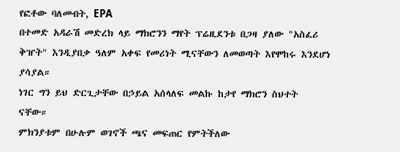የፎቶው ባለመብት, EPA
በተመድ አዳራሽ መድረክ ላይ ማክሮንን ማየት ፕሬዚደንቱ በጋዛ ያለው "አስፈሪ ቅዠት" እንዲያበቃ ዓለም አቀፍ የመሪነት ሚናቸውን ለመወጣት እየሞከሩ እንደሆነ ያሳያል።
ነገር ግን ይህ ድርጊታቸው በኃይል አሰላለፍ መልኩ ከታየ ማክሮን ስህተት ናቸው።
ምክንያቱም በሁሉም ወገኖች ጫና መፍጠር የምትችለው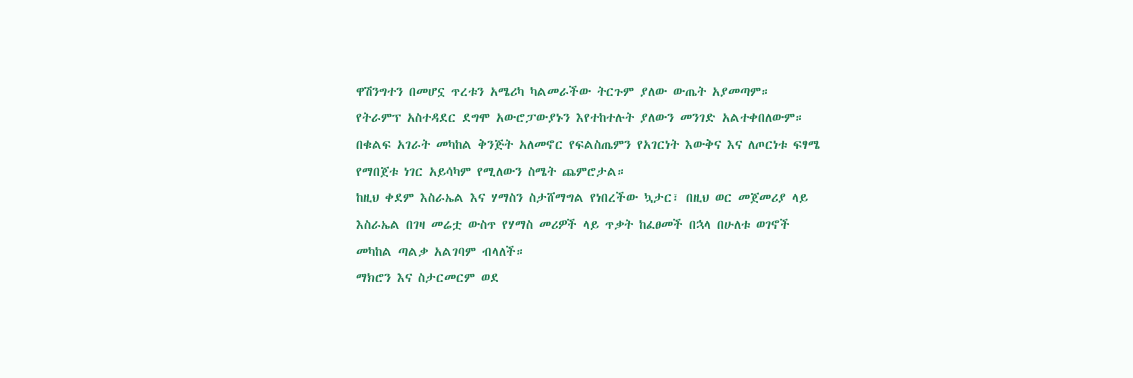ዋሽንግተን በመሆኗ ጥረቱን አሜሪካ ካልመራችው ትርጉም ያለው ውጤት አያመጣም።
የትራምፕ አስተዳደር ደግሞ አውሮፓውያኑን እየተከተሉት ያለውን መንገድ አልተቀበለውም።
በቁልፍ አገራት መካከል ቅንጅት አለመኖር የፍልስጤምን የአገርነት እውቅና እና ለጦርነቱ ፍፃሜ የማበጀቱ ነገር አይሳካም የሚለውን ስሜት ጨምሮታል።
ከዚህ ቀደም እስራኤል እና ሃማስን ስታሸማግል የነበረችው ኳታር፣ በዚህ ወር መጀመሪያ ላይ እስራኤል በገዛ መሬቷ ውስጥ የሃማስ መሪዎች ላይ ጥቃት ከፈፀመች በኋላ በሁለቱ ወገኖች መካከል ጣልቃ አልገባም ብላለች።
ማክሮን እና ስታርመርም ወደ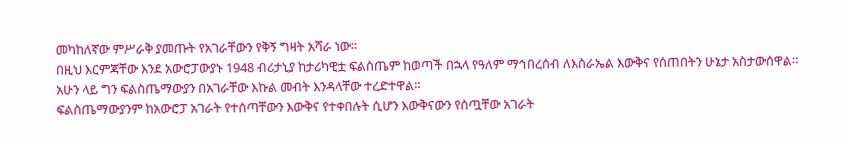መካከለኛው ምሥራቅ ያመጡት የአገራቸውን የቅኝ ግዛት አሻራ ነው።
በዚህ እርምጃቸው እንደ አውሮፓውያኑ 1948 ብሪታኒያ ከታሪካዊቷ ፍልስጤም ከወጣች በኋላ የዓለም ማኅበረሰብ ለእስራኤል እውቅና የሰጠበትን ሁኔታ አስታውሰዋል።
አሁን ላይ ግን ፍልስጤማውያን በአገራቸው እኩል መብት እንዳላቸው ተረድተዋል።
ፍልስጤማውያንም ከአውሮፓ አገራት የተሰጣቸውን እውቅና የተቀበሉት ሲሆን እውቅናውን የሰጧቸው አገራት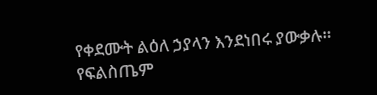የቀደሙት ልዕለ ኃያላን እንደነበሩ ያውቃሉ።
የፍልስጤም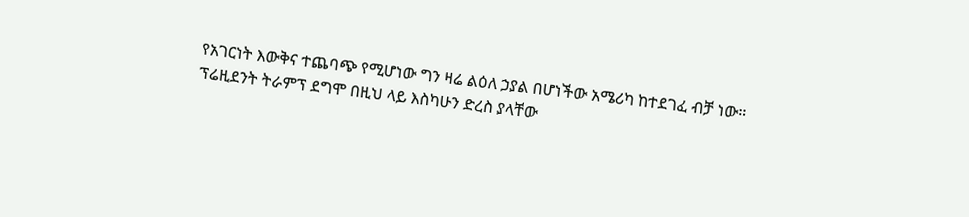የአገርነት እውቅና ተጨባጭ የሚሆነው ግን ዛሬ ልዕለ ኃያል በሆነችው አሜሪካ ከተደገፈ ብቻ ነው።
ፕሬዚደንት ትራምፕ ደግሞ በዚህ ላይ እስካሁን ድረስ ያላቸው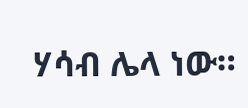ሃሳብ ሌላ ነው።